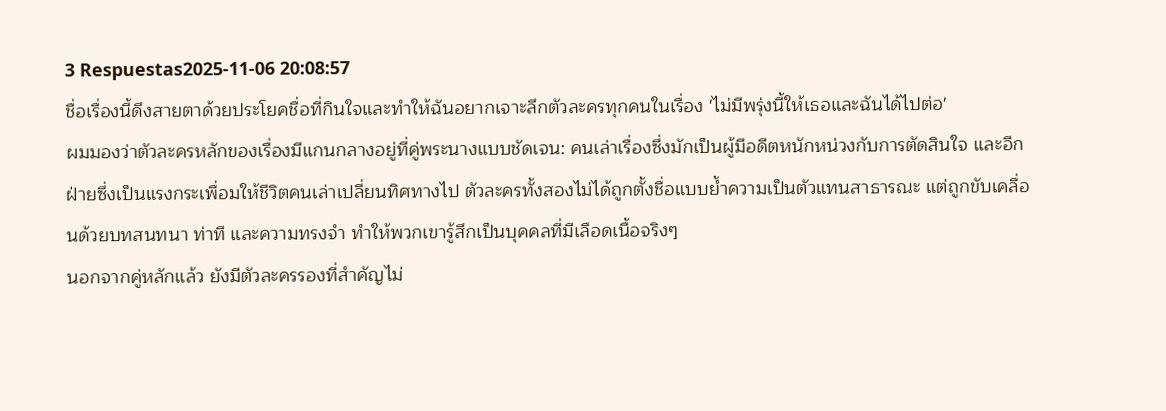3 Respuestas2025-11-06 20:08:57
ชื่อเรื่องนี้ดึงสายตาด้วยประโยคชื่อที่กินใจและทำให้ฉันอยากเจาะลึกตัวละครทุกคนในเรื่อง 'ไม่มีพรุ่งนี้ให้เธอและฉันได้ไปต่อ'
ผมมองว่าตัวละครหลักของเรื่องมีแกนกลางอยู่ที่คู่พระนางแบบชัดเจน: คนเล่าเรื่องซึ่งมักเป็นผู้มีอดีตหนักหน่วงกับการตัดสินใจ และอีกฝ่ายซึ่งเป็นแรงกระเพื่อมให้ชีวิตคนเล่าเปลี่ยนทิศทางไป ตัวละครทั้งสองไม่ได้ถูกตั้งชื่อแบบย้ำความเป็นตัวแทนสาธารณะ แต่ถูกขับเคลื่อนด้วยบทสนทนา ท่าที และความทรงจำ ทำให้พวกเขารู้สึกเป็นบุคคลที่มีเลือดเนื้อจริงๆ
นอกจากคู่หลักแล้ว ยังมีตัวละครรองที่สำคัญไม่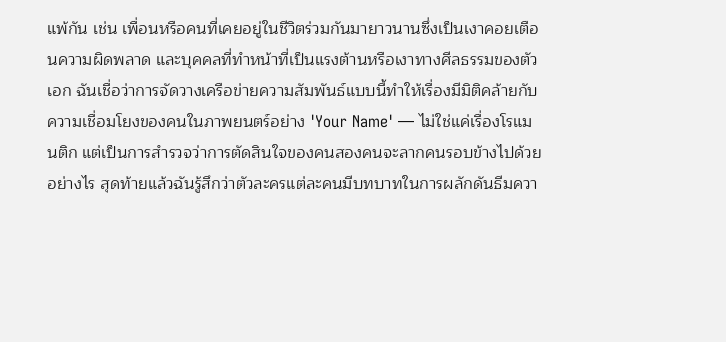แพ้กัน เช่น เพื่อนหรือคนที่เคยอยู่ในชีวิตร่วมกันมายาวนานซึ่งเป็นเงาคอยเตือนความผิดพลาด และบุคคลที่ทำหน้าที่เป็นแรงต้านหรือเงาทางศีลธรรมของตัวเอก ฉันเชื่อว่าการจัดวางเครือข่ายความสัมพันธ์แบบนี้ทำให้เรื่องมีมิติคล้ายกับความเชื่อมโยงของคนในภาพยนตร์อย่าง 'Your Name' — ไม่ใช่แค่เรื่องโรแมนติก แต่เป็นการสำรวจว่าการตัดสินใจของคนสองคนจะลากคนรอบข้างไปด้วยอย่างไร สุดท้ายแล้วฉันรู้สึกว่าตัวละครแต่ละคนมีบทบาทในการผลักดันธีมควา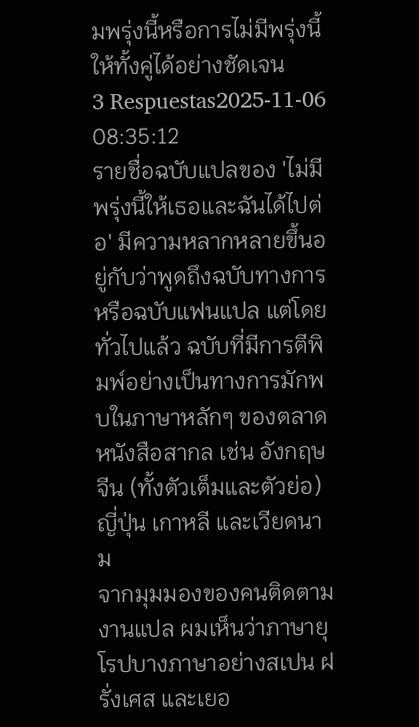มพรุ่งนี้หรือการไม่มีพรุ่งนี้ให้ทั้งคู่ได้อย่างชัดเจน
3 Respuestas2025-11-06 08:35:12
รายชื่อฉบับแปลของ 'ไม่มีพรุ่งนี้ให้เธอและฉันได้ไปต่อ' มีความหลากหลายขึ้นอยู่กับว่าพูดถึงฉบับทางการหรือฉบับแฟนแปล แต่โดยทั่วไปแล้ว ฉบับที่มีการตีพิมพ์อย่างเป็นทางการมักพบในภาษาหลักๆ ของตลาดหนังสือสากล เช่น อังกฤษ จีน (ทั้งตัวเต็มและตัวย่อ) ญี่ปุ่น เกาหลี และเวียดนาม
จากมุมมองของคนติดตามงานแปล ผมเห็นว่าภาษายุโรปบางภาษาอย่างสเปน ฝรั่งเศส และเยอ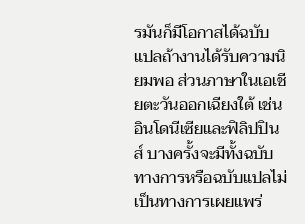รมันก็มีโอกาสได้ฉบับแปลถ้างานได้รับความนิยมพอ ส่วนภาษาในเอเชียตะวันออกเฉียงใต้ เช่น อินโดนีเซียและฟิลิปปินส์ บางครั้งจะมีทั้งฉบับทางการหรือฉบับแปลไม่เป็นทางการเผยแพร่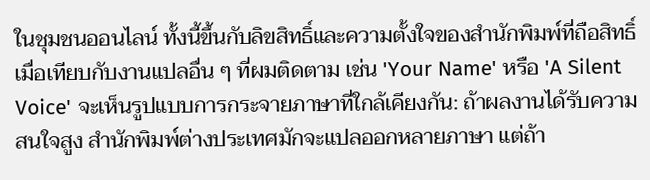ในชุมชนออนไลน์ ทั้งนี้ขึ้นกับลิขสิทธิ์และความตั้งใจของสำนักพิมพ์ที่ถือสิทธิ์
เมื่อเทียบกับงานแปลอื่น ๆ ที่ผมติดตาม เช่น 'Your Name' หรือ 'A Silent Voice' จะเห็นรูปแบบการกระจายภาษาที่ใกล้เคียงกัน: ถ้าผลงานได้รับความสนใจสูง สำนักพิมพ์ต่างประเทศมักจะแปลออกหลายภาษา แต่ถ้า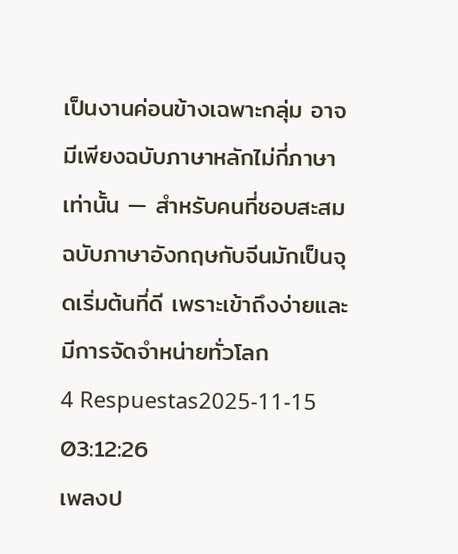เป็นงานค่อนข้างเฉพาะกลุ่ม อาจมีเพียงฉบับภาษาหลักไม่กี่ภาษาเท่านั้น — สำหรับคนที่ชอบสะสม ฉบับภาษาอังกฤษกับจีนมักเป็นจุดเริ่มต้นที่ดี เพราะเข้าถึงง่ายและมีการจัดจำหน่ายทั่วโลก
4 Respuestas2025-11-15 03:12:26
เพลงป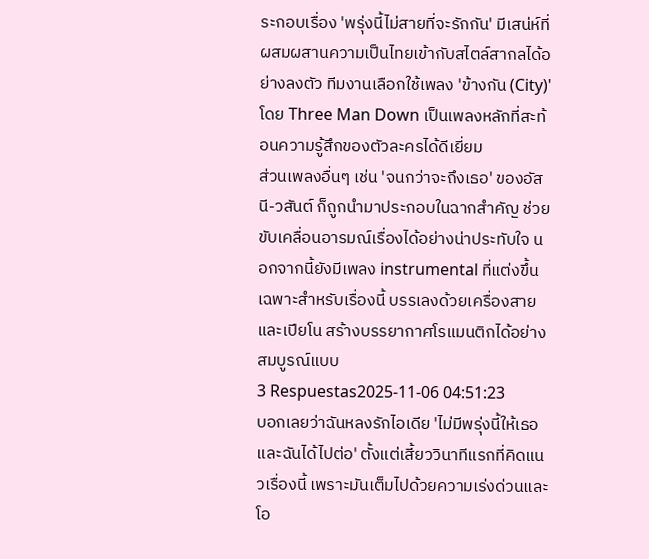ระกอบเรื่อง 'พรุ่งนี้ไม่สายที่จะรักกัน' มีเสน่ห์ที่ผสมผสานความเป็นไทยเข้ากับสไตล์สากลได้อย่างลงตัว ทีมงานเลือกใช้เพลง 'ข้างกัน (City)' โดย Three Man Down เป็นเพลงหลักที่สะท้อนความรู้สึกของตัวละครได้ดีเยี่ยม
ส่วนเพลงอื่นๆ เช่น 'จนกว่าจะถึงเธอ' ของอัสนี-วสันต์ ก็ถูกนำมาประกอบในฉากสำคัญ ช่วยขับเคลื่อนอารมณ์เรื่องได้อย่างน่าประทับใจ นอกจากนี้ยังมีเพลง instrumental ที่แต่งขึ้นเฉพาะสำหรับเรื่องนี้ บรรเลงด้วยเครื่องสายและเปียโน สร้างบรรยากาศโรแมนติกได้อย่างสมบูรณ์แบบ
3 Respuestas2025-11-06 04:51:23
บอกเลยว่าฉันหลงรักไอเดีย 'ไม่มีพรุ่งนี้ให้เธอและฉันได้ไปต่อ' ตั้งแต่เสี้ยววินาทีแรกที่คิดแนวเรื่องนี้ เพราะมันเต็มไปด้วยความเร่งด่วนและโอ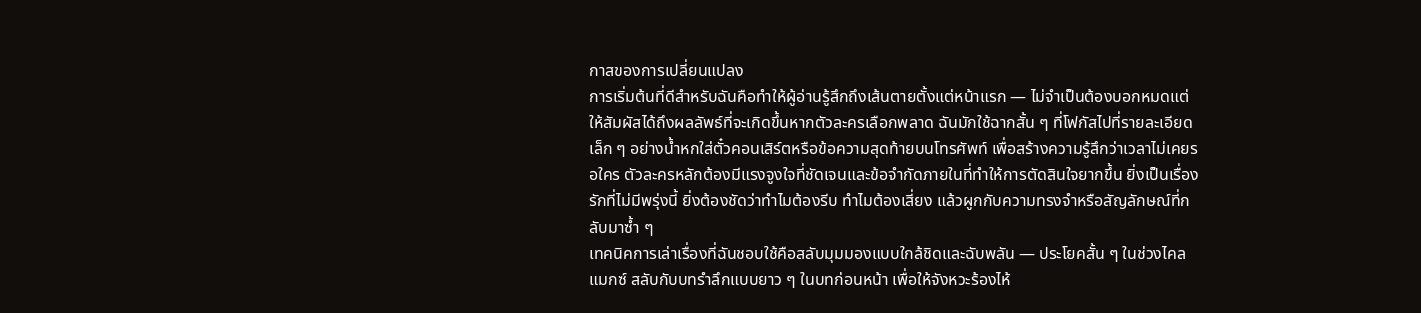กาสของการเปลี่ยนแปลง
การเริ่มต้นที่ดีสำหรับฉันคือทำให้ผู้อ่านรู้สึกถึงเส้นตายตั้งแต่หน้าแรก — ไม่จำเป็นต้องบอกหมดแต่ให้สัมผัสได้ถึงผลลัพธ์ที่จะเกิดขึ้นหากตัวละครเลือกพลาด ฉันมักใช้ฉากสั้น ๆ ที่โฟกัสไปที่รายละเอียดเล็ก ๆ อย่างน้ำหกใส่ตั๋วคอนเสิร์ตหรือข้อความสุดท้ายบนโทรศัพท์ เพื่อสร้างความรู้สึกว่าเวลาไม่เคยรอใคร ตัวละครหลักต้องมีแรงจูงใจที่ชัดเจนและข้อจำกัดภายในที่ทำให้การตัดสินใจยากขึ้น ยิ่งเป็นเรื่องรักที่ไม่มีพรุ่งนี้ ยิ่งต้องชัดว่าทำไมต้องรีบ ทำไมต้องเสี่ยง แล้วผูกกับความทรงจำหรือสัญลักษณ์ที่กลับมาซ้ำ ๆ
เทคนิคการเล่าเรื่องที่ฉันชอบใช้คือสลับมุมมองแบบใกล้ชิดและฉับพลัน — ประโยคสั้น ๆ ในช่วงไคลแมกซ์ สลับกับบทรำลึกแบบยาว ๆ ในบทก่อนหน้า เพื่อให้จังหวะร้องไห้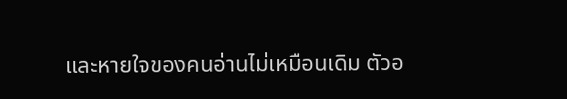และหายใจของคนอ่านไม่เหมือนเดิม ตัวอ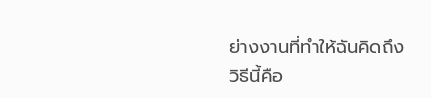ย่างงานที่ทำให้ฉันคิดถึงวิธีนี้คือ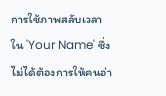การใช้ภาพสลับเวลาใน 'Your Name' ซึ่งไม่ได้ต้องการให้คนอ่า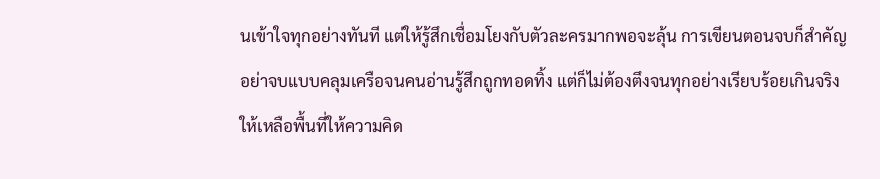นเข้าใจทุกอย่างทันที แต่ให้รู้สึกเชื่อมโยงกับตัวละครมากพอจะลุ้น การเขียนตอนจบก็สำคัญ อย่าจบแบบคลุมเครือจนคนอ่านรู้สึกถูกทอดทิ้ง แต่ก็ไม่ต้องตึงจนทุกอย่างเรียบร้อยเกินจริง ให้เหลือพื้นที่ให้ความคิด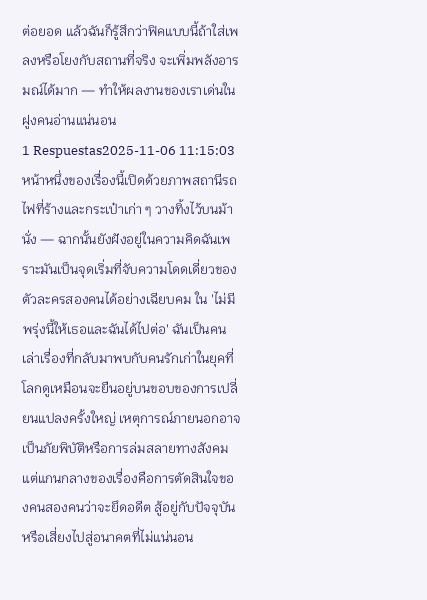ต่อยอด แล้วฉันก็รู้สึกว่าฟิคแบบนี้ถ้าใส่เพลงหรือโยงกับสถานที่จริง จะเพิ่มพลังอารมณ์ได้มาก — ทำให้ผลงานของเราเด่นในฝูงคนอ่านแน่นอน
1 Respuestas2025-11-06 11:15:03
หน้าหนึ่งของเรื่องนี้เปิดด้วยภาพสถานีรถไฟที่ร้างและกระเป๋าเก่า ๆ วางทิ้งไว้บนม้านั่ง — ฉากนั้นยังฝังอยู่ในความคิดฉันเพราะมันเป็นจุดเริ่มที่จับความโดดเดี่ยวของตัวละครสองคนได้อย่างเฉียบคม ใน 'ไม่มีพรุ่งนี้ให้เธอและฉันได้ไปต่อ' ฉันเป็นคนเล่าเรื่องที่กลับมาพบกับคนรักเก่าในยุคที่โลกดูเหมือนจะยืนอยู่บนขอบของการเปลี่ยนแปลงครั้งใหญ่ เหตุการณ์ภายนอกอาจเป็นภัยพิบัติหรือการล่มสลายทางสังคม แต่แกนกลางของเรื่องคือการตัดสินใจของคนสองคนว่าจะยึดอดีต สู้อยู่กับปัจจุบัน หรือเสี่ยงไปสู่อนาคตที่ไม่แน่นอน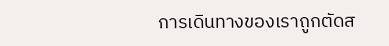การเดินทางของเราถูกตัดส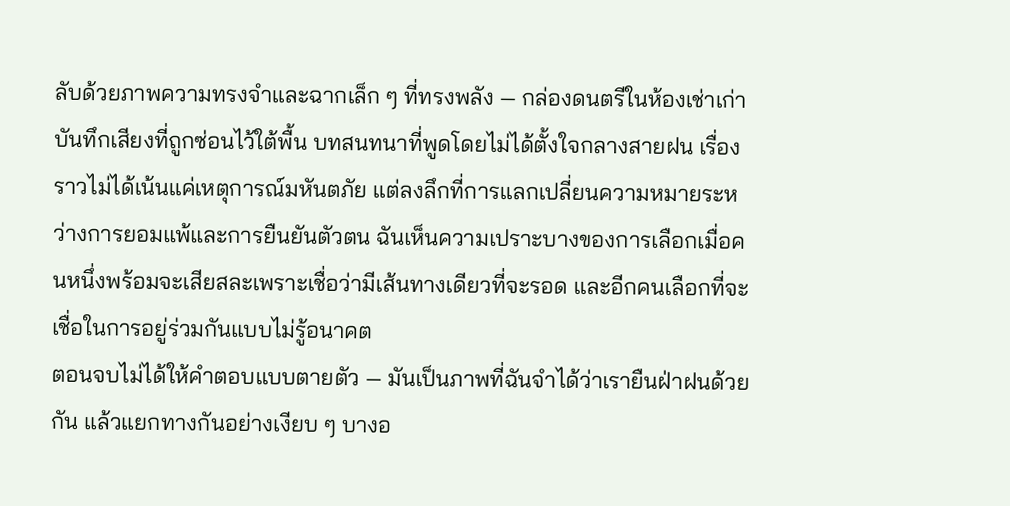ลับด้วยภาพความทรงจำและฉากเล็ก ๆ ที่ทรงพลัง — กล่องดนตรีในห้องเช่าเก่า บันทึกเสียงที่ถูกซ่อนไว้ใต้พื้น บทสนทนาที่พูดโดยไม่ได้ตั้งใจกลางสายฝน เรื่องราวไม่ได้เน้นแค่เหตุการณ์มหันตภัย แต่ลงลึกที่การแลกเปลี่ยนความหมายระหว่างการยอมแพ้และการยืนยันตัวตน ฉันเห็นความเปราะบางของการเลือกเมื่อคนหนึ่งพร้อมจะเสียสละเพราะเชื่อว่ามีเส้นทางเดียวที่จะรอด และอีกคนเลือกที่จะเชื่อในการอยู่ร่วมกันแบบไม่รู้อนาคต
ตอนจบไม่ได้ให้คำตอบแบบตายตัว — มันเป็นภาพที่ฉันจำได้ว่าเรายืนฝ่าฝนด้วยกัน แล้วแยกทางกันอย่างเงียบ ๆ บางอ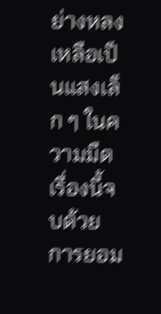ย่างหลงเหลือเป็นแสงเล็ก ๆ ในความมืด เรื่องนี้จบด้วยการยอม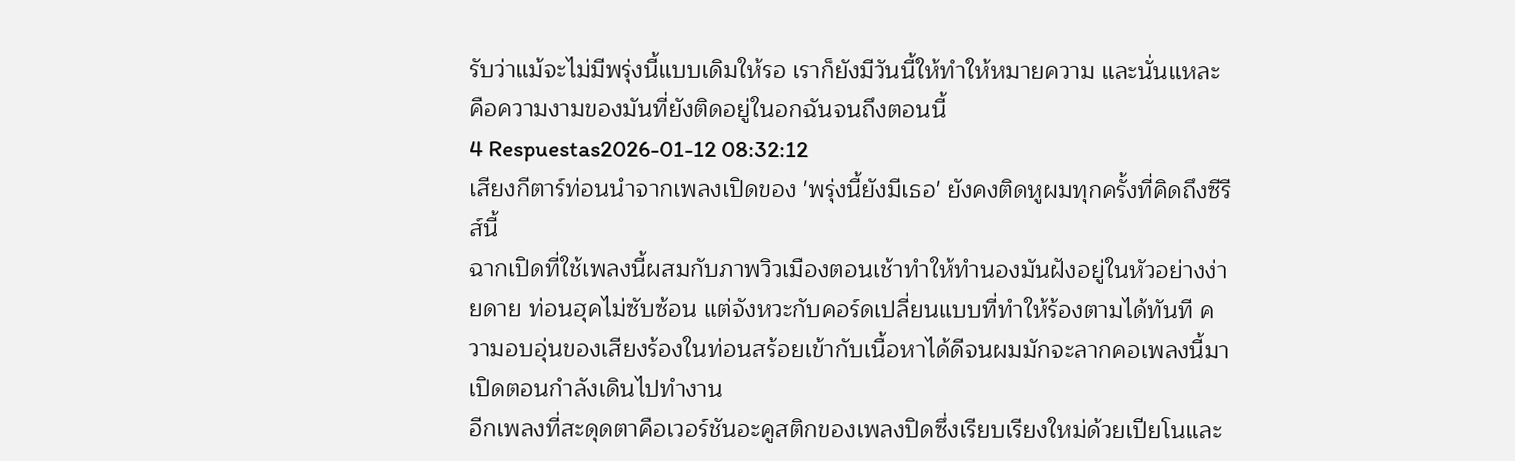รับว่าแม้จะไม่มีพรุ่งนี้แบบเดิมให้รอ เราก็ยังมีวันนี้ให้ทำให้หมายความ และนั่นแหละคือความงามของมันที่ยังติดอยู่ในอกฉันจนถึงตอนนี้
4 Respuestas2026-01-12 08:32:12
เสียงกีตาร์ท่อนนำจากเพลงเปิดของ 'พรุ่งนี้ยังมีเธอ' ยังคงติดหูผมทุกครั้งที่คิดถึงซีรีส์นี้
ฉากเปิดที่ใช้เพลงนี้ผสมกับภาพวิวเมืองตอนเช้าทำให้ทำนองมันฝังอยู่ในหัวอย่างง่ายดาย ท่อนฮุคไม่ซับซ้อน แต่จังหวะกับคอร์ดเปลี่ยนแบบที่ทำให้ร้องตามได้ทันที ความอบอุ่นของเสียงร้องในท่อนสร้อยเข้ากับเนื้อหาได้ดีจนผมมักจะลากคอเพลงนี้มาเปิดตอนกำลังเดินไปทำงาน
อีกเพลงที่สะดุดตาคือเวอร์ชันอะคูสติกของเพลงปิดซึ่งเรียบเรียงใหม่ด้วยเปียโนและ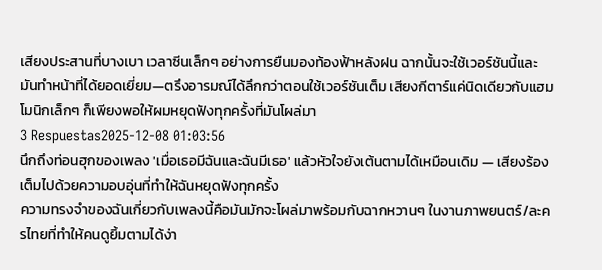เสียงประสานที่บางเบา เวลาซีนเล็กๆ อย่างการยืนมองท้องฟ้าหลังฝน ฉากนั้นจะใช้เวอร์ชันนี้และมันทำหน้าที่ได้ยอดเยี่ยม—ตรึงอารมณ์ได้ลึกกว่าตอนใช้เวอร์ชันเต็ม เสียงกีตาร์แค่นิดเดียวกับแฮมโมนิกเล็กๆ ก็เพียงพอให้ผมหยุดฟังทุกครั้งที่มันโผล่มา
3 Respuestas2025-12-08 01:03:56
นึกถึงท่อนฮุกของเพลง 'เมื่อเธอมีฉันและฉันมีเธอ' แล้วหัวใจยังเต้นตามได้เหมือนเดิม — เสียงร้องเต็มไปด้วยความอบอุ่นที่ทำให้ฉันหยุดฟังทุกครั้ง
ความทรงจำของฉันเกี่ยวกับเพลงนี้คือมันมักจะโผล่มาพร้อมกับฉากหวานๆ ในงานภาพยนตร์/ละครไทยที่ทำให้คนดูยิ้มตามได้ง่า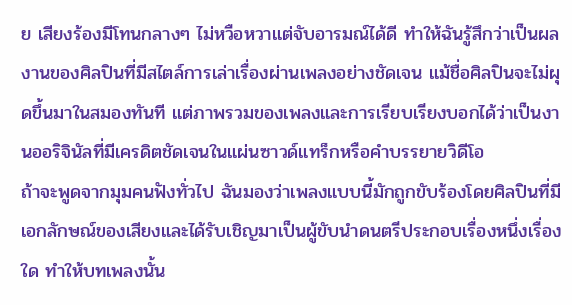ย เสียงร้องมีโทนกลางๆ ไม่หวือหวาแต่จับอารมณ์ได้ดี ทำให้ฉันรู้สึกว่าเป็นผลงานของศิลปินที่มีสไตล์การเล่าเรื่องผ่านเพลงอย่างชัดเจน แม้ชื่อศิลปินจะไม่ผุดขึ้นมาในสมองทันที แต่ภาพรวมของเพลงและการเรียบเรียงบอกได้ว่าเป็นงานออริจินัลที่มีเครดิตชัดเจนในแผ่นซาวด์แทร็กหรือคำบรรยายวิดีโอ
ถ้าจะพูดจากมุมคนฟังทั่วไป ฉันมองว่าเพลงแบบนี้มักถูกขับร้องโดยศิลปินที่มีเอกลักษณ์ของเสียงและได้รับเชิญมาเป็นผู้ขับนำดนตรีประกอบเรื่องหนึ่งเรื่องใด ทำให้บทเพลงนั้น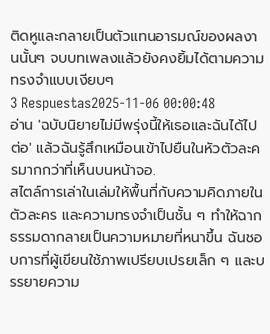ติดหูและกลายเป็นตัวแทนอารมณ์ของผลงานนั้นๆ จบบทเพลงแล้วยังคงยิ้มได้ตามความทรงจำแบบเงียบๆ
3 Respuestas2025-11-06 00:00:48
อ่าน 'ฉบับนิยายไม่มีพรุ่งนี้ให้เธอและฉันได้ไปต่อ' แล้วฉันรู้สึกเหมือนเข้าไปยืนในหัวตัวละครมากกว่าที่เห็นบนหน้าจอ.
สไตล์การเล่าในเล่มให้พื้นที่กับความคิดภายใน ตัวละคร และความทรงจำเป็นชั้น ๆ ทำให้ฉากธรรมดากลายเป็นความหมายที่หนาขึ้น ฉันชอบการที่ผู้เขียนใช้ภาพเปรียบเปรยเล็ก ๆ และบรรยายความ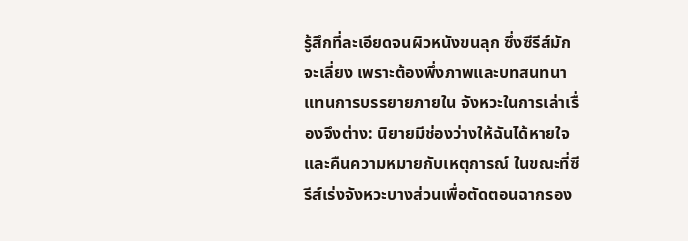รู้สึกที่ละเอียดจนผิวหนังขนลุก ซึ่งซีรีส์มักจะเลี่ยง เพราะต้องพึ่งภาพและบทสนทนาแทนการบรรยายภายใน จังหวะในการเล่าเรื่องจึงต่าง: นิยายมีช่องว่างให้ฉันได้หายใจและคืนความหมายกับเหตุการณ์ ในขณะที่ซีรีส์เร่งจังหวะบางส่วนเพื่อตัดตอนฉากรอง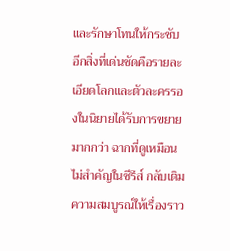และรักษาโทนให้กระชับ
อีกสิ่งที่เด่นชัดคือรายละเอียดโลกและตัวละครรองในนิยายได้รับการขยายมากกว่า ฉากที่ดูเหมือนไม่สำคัญในซีรีส์ กลับเติมความสมบูรณ์ให้เรื่องราว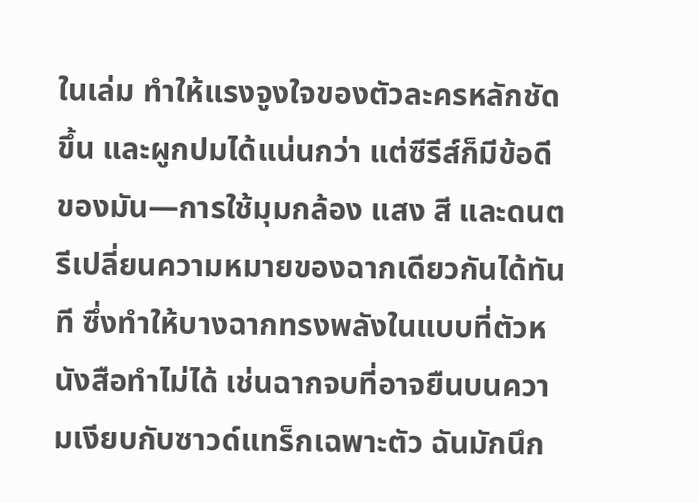ในเล่ม ทำให้แรงจูงใจของตัวละครหลักชัดขึ้น และผูกปมได้แน่นกว่า แต่ซีรีส์ก็มีข้อดีของมัน—การใช้มุมกล้อง แสง สี และดนตรีเปลี่ยนความหมายของฉากเดียวกันได้ทันที ซึ่งทำให้บางฉากทรงพลังในแบบที่ตัวหนังสือทำไม่ได้ เช่นฉากจบที่อาจยืนบนความเงียบกับซาวด์แทร็กเฉพาะตัว ฉันมักนึก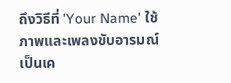ถึงวิธีที่ 'Your Name' ใช้ภาพและเพลงขับอารมณ์เป็นเค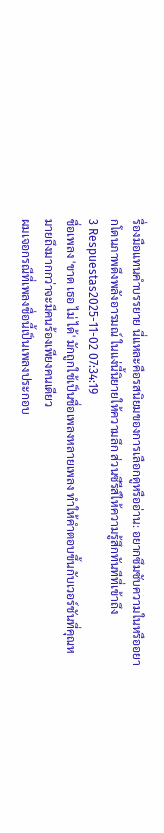รื่องมือแทนคำบรรยาย นี่แหละคือรสนิยมของการเลือกดูหรืออ่าน: อยากซึมซับความในหรืออยากโดนภาพดึงพลังอารมณ์ ในแง่นี้นิยายให้ความลึก ส่วนซีรีส์ให้ความรู้สึกทันทีที่เข้าถึง
3 Respuestas2025-11-02 07:34:19
ชื่อเพลง 'ขาด เธอ ไม่ ได้' มักถูกใช้เป็นชื่อเพลงหลายเพลง ทำให้คำตอบขึ้นกับเวอร์ชันที่คุณหมายถึงมากกว่าจะมีคนร้องเพียงคนเดียว
ผมเจอกรณีที่เพลงชื่อนี้เป็นเพลงประกอบ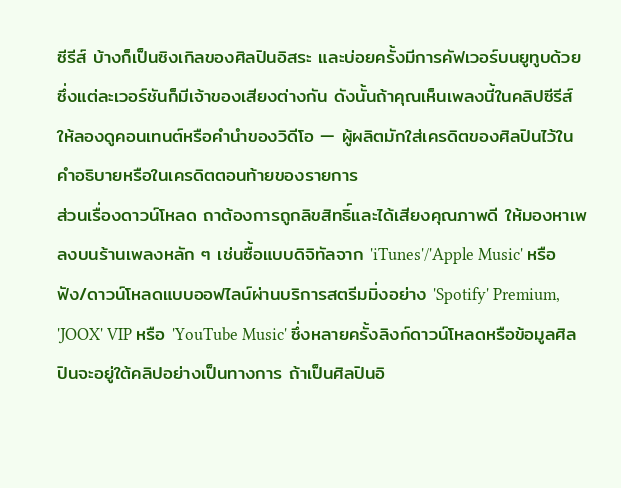ซีรีส์ บ้างก็เป็นซิงเกิลของศิลปินอิสระ และบ่อยครั้งมีการคัฟเวอร์บนยูทูบด้วย ซึ่งแต่ละเวอร์ชันก็มีเจ้าของเสียงต่างกัน ดังนั้นถ้าคุณเห็นเพลงนี้ในคลิปซีรีส์ ให้ลองดูคอนเทนต์หรือคำนำของวิดีโอ — ผู้ผลิตมักใส่เครดิตของศิลปินไว้ในคำอธิบายหรือในเครดิตตอนท้ายของรายการ
ส่วนเรื่องดาวน์โหลด ถาต้องการถูกลิขสิทธิ์และได้เสียงคุณภาพดี ให้มองหาเพลงบนร้านเพลงหลัก ๆ เช่นซื้อแบบดิจิทัลจาก 'iTunes'/'Apple Music' หรือฟัง/ดาวน์โหลดแบบออฟไลน์ผ่านบริการสตรีมมิ่งอย่าง 'Spotify' Premium, 'JOOX' VIP หรือ 'YouTube Music' ซึ่งหลายครั้งลิงก์ดาวน์โหลดหรือข้อมูลศิลปินจะอยู่ใต้คลิปอย่างเป็นทางการ ถ้าเป็นศิลปินอิ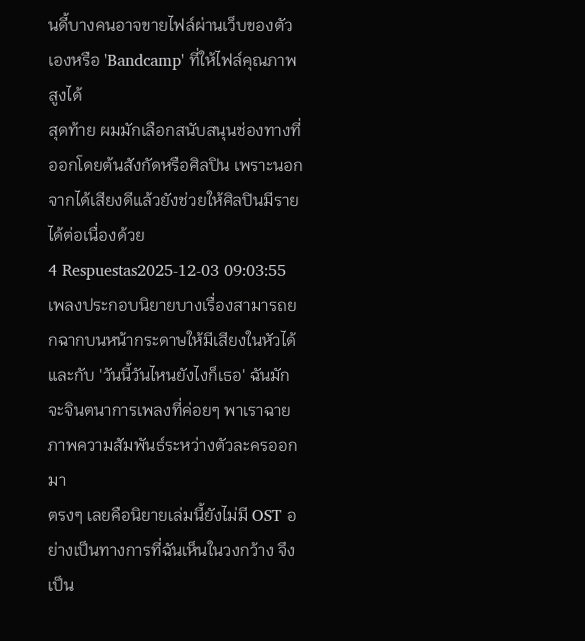นดี้บางคนอาจขายไฟล์ผ่านเว็บของตัวเองหรือ 'Bandcamp' ที่ให้ไฟล์คุณภาพสูงได้
สุดท้าย ผมมักเลือกสนับสนุนช่องทางที่ออกโดยต้นสังกัดหรือศิลปิน เพราะนอกจากได้เสียงดีแล้วยังช่วยให้ศิลปินมีรายได้ต่อเนื่องด้วย
4 Respuestas2025-12-03 09:03:55
เพลงประกอบนิยายบางเรื่องสามารถยกฉากบนหน้ากระดาษให้มีเสียงในหัวได้ และกับ 'วันนี้วันไหนยังไงก็เธอ' ฉันมักจะจินตนาการเพลงที่ค่อยๆ พาเราฉายภาพความสัมพันธ์ระหว่างตัวละครออกมา
ตรงๆ เลยคือนิยายเล่มนี้ยังไม่มี OST อย่างเป็นทางการที่ฉันเห็นในวงกว้าง จึงเป็น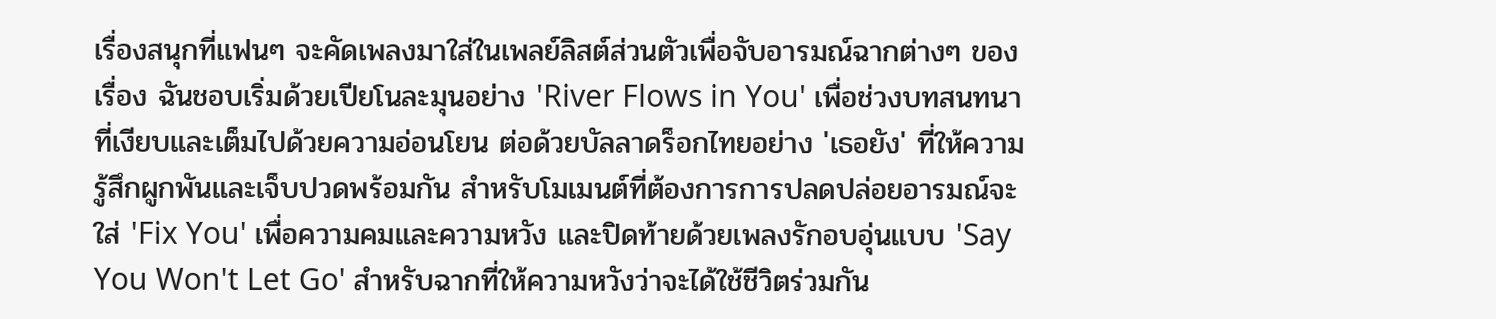เรื่องสนุกที่แฟนๆ จะคัดเพลงมาใส่ในเพลย์ลิสต์ส่วนตัวเพื่อจับอารมณ์ฉากต่างๆ ของเรื่อง ฉันชอบเริ่มด้วยเปียโนละมุนอย่าง 'River Flows in You' เพื่อช่วงบทสนทนาที่เงียบและเต็มไปด้วยความอ่อนโยน ต่อด้วยบัลลาดร็อกไทยอย่าง 'เธอยัง' ที่ให้ความรู้สึกผูกพันและเจ็บปวดพร้อมกัน สำหรับโมเมนต์ที่ต้องการการปลดปล่อยอารมณ์จะใส่ 'Fix You' เพื่อความคมและความหวัง และปิดท้ายด้วยเพลงรักอบอุ่นแบบ 'Say You Won't Let Go' สำหรับฉากที่ให้ความหวังว่าจะได้ใช้ชีวิตร่วมกัน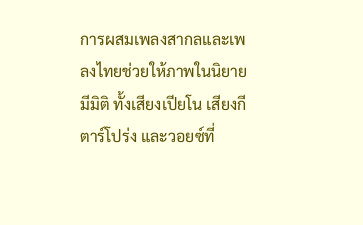การผสมเพลงสากลและเพลงไทยช่วยให้ภาพในนิยายมีมิติ ทั้งเสียงเปียโน เสียงกีตาร์โปร่ง และวอยซ์ที่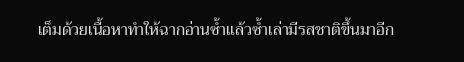เต็มด้วยเนื้อหาทำให้ฉากอ่านซ้ำแล้วซ้ำเล่ามีรสชาติขึ้นมาอีก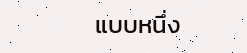แบบหนึ่ง